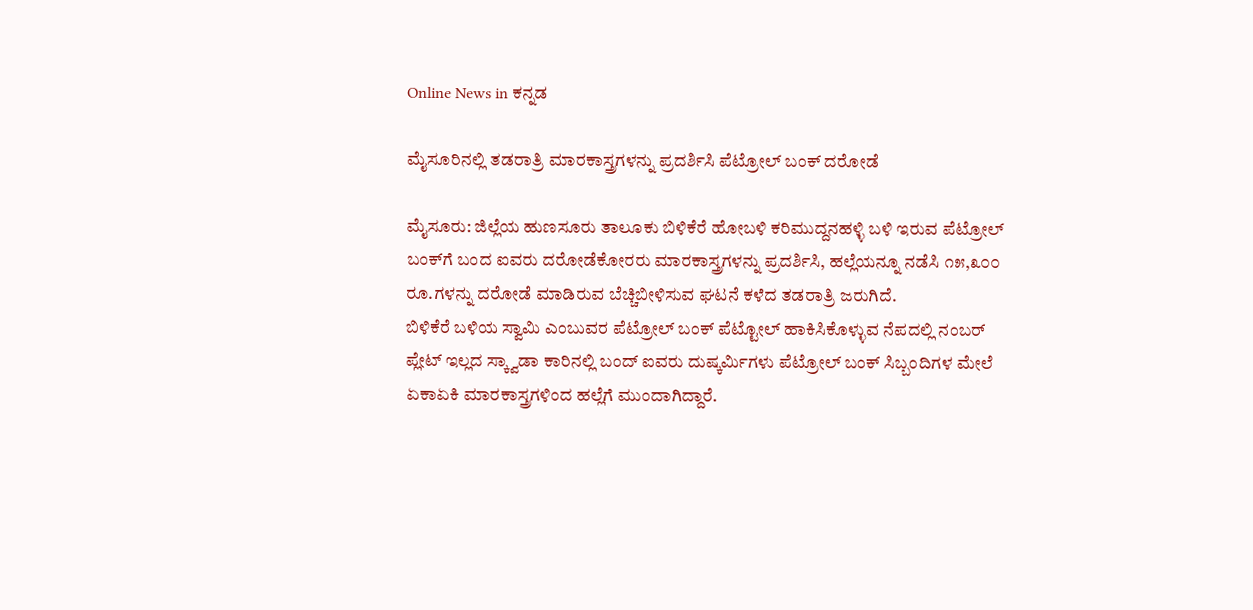Online News in ಕನ್ನಡ

ಮೈಸೂರಿನಲ್ಲಿ ತಡರಾತ್ರಿ ಮಾರಕಾಸ್ತ್ರಗಳನ್ನು ಪ್ರದರ್ಶಿಸಿ ಪೆಟ್ರೋಲ್‌ ಬಂಕ್‌ ದರೋಡೆ

ಮೈಸೂರು: ಜಿಲ್ಲೆಯ ಹುಣಸೂರು ತಾಲೂಕು ಬಿಳಿಕೆರೆ ಹೋಬಳಿ ಕರಿಮುದ್ದನಹಳ್ಳಿ ಬಳಿ ಇರುವ ಪೆಟ್ರೋಲ್‌ ಬಂಕ್‌ಗೆ ಬಂದ ಐವರು ದರೋಡೆಕೋರರು ಮಾರಕಾಸ್ತ್ರಗಳನ್ನು ಪ್ರದರ್ಶಿಸಿ, ಹಲ್ಲೆಯನ್ನೂ ನಡೆಸಿ ೧೫,೩೦೦ ರೂ.ಗಳನ್ನು ದರೋಡೆ ಮಾಡಿರುವ ಬೆಚ್ಚಿಬೀಳಿಸುವ ಘಟನೆ ಕಳೆದ ತಡರಾತ್ರಿ ಜರುಗಿದೆ.
ಬಿಳಿಕೆರೆ ಬಳಿಯ ಸ್ವಾಮಿ ಎಂಬುವರ ಪೆಟ್ರೋಲ್‌ ಬಂಕ್‌ ಪೆಟ್ಟೋಲ್‌ ಹಾಕಿಸಿಕೊಳ್ಳುವ ನೆಪದಲ್ಲಿ ನಂಬರ್‌ ಪ್ಲೇಟ್‌ ಇಲ್ಲದ ಸ್ಕ್ವಾಡಾ ಕಾರಿನಲ್ಲಿ ಬಂದ್‌ ಐವರು ದುಷ್ಕರ್ಮಿಗಳು ಪೆಟ್ರೋಲ್‌ ಬಂಕ್‌ ಸಿಬ್ಬಂದಿಗಳ ಮೇಲೆ ಏಕಾಏಕಿ ಮಾರಕಾಸ್ತ್ರಗಳಿಂದ ಹಲ್ಲೆಗೆ ಮುಂದಾಗಿದ್ದಾರೆ.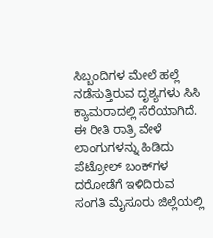ಸಿಬ್ಬಂದಿಗಳ ಮೇಲೆ ಹಲ್ಲೆ ನಡೆಸುತ್ತಿರುವ ದೃಶ್ಯಗಳು ಸಿಸಿ ಕ್ಯಾಮರಾದಲ್ಲಿ ಸೆರೆಯಾಗಿದೆ.
ಈ ರೀತಿ ರಾತ್ರಿ ವೇಳೆ ಲಾಂಗುಗಳನ್ನು ಹಿಡಿದು ಪೆಟ್ರೋಲ್‌ ಬಂಕ್‌ಗಳ ದರೋಡೆಗೆ ಇಳಿದಿರುವ ಸಂಗತಿ ಮೈಸೂರು ಜಿಲ್ಲೆಯಲ್ಲಿ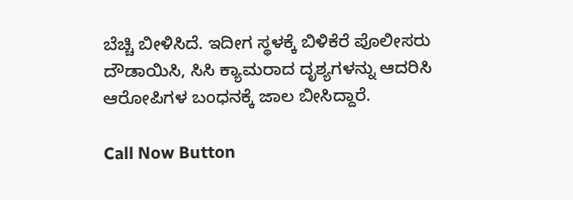ಬೆಚ್ಚಿ ಬೀಳಿಸಿದೆ. ಇದೀಗ ಸ್ಥಳಕ್ಕೆ ಬಿಳಿಕೆರೆ ಪೊಲೀಸರು ದೌಡಾಯಿಸಿ, ಸಿಸಿ ಕ್ಯಾಮರಾದ ದೃಶ್ಯಗಳನ್ನು ಆದರಿಸಿ ಆರೋಪಿಗಳ ಬಂಧನಕ್ಕೆ ಜಾಲ ಬೀಸಿದ್ದಾರೆ.

Call Now Button